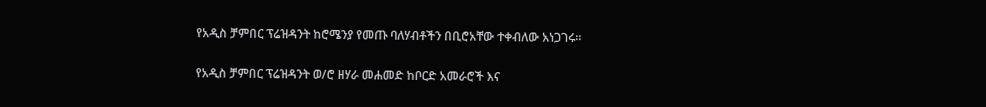የአዲስ ቻምበር ፕሬዝዳንት ከሮሜንያ የመጡ ባለሃብቶችን በቢሮአቸው ተቀብለው አነጋገሩ።

የአዲስ ቻምበር ፕሬዝዳንት ወ/ሮ ዘሃራ መሐመድ ከቦርድ አመራሮች እና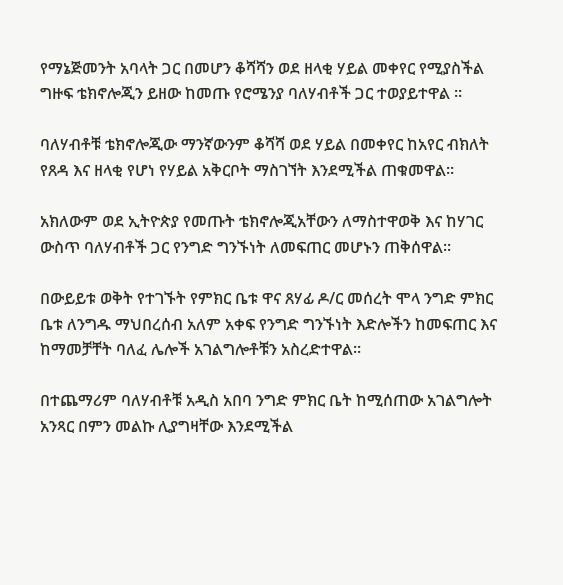የማኔጅመንት አባላት ጋር በመሆን ቆሻሻን ወደ ዘላቂ ሃይል መቀየር የሚያስችል ግዙፍ ቴክኖሎጂን ይዘው ከመጡ የሮሜንያ ባለሃብቶች ጋር ተወያይተዋል ፡፡

ባለሃብቶቹ ቴክኖሎጂው ማንኛውንም ቆሻሻ ወደ ሃይል በመቀየር ከአየር ብክለት የጸዳ እና ዘላቂ የሆነ የሃይል አቅርቦት ማስገኘት እንደሚችል ጠቁመዋል፡፡

አክለውም ወደ ኢትዮጵያ የመጡት ቴክኖሎጂአቸውን ለማስተዋወቅ እና ከሃገር ውስጥ ባለሃብቶች ጋር የንግድ ግንኙነት ለመፍጠር መሆኑን ጠቅሰዋል፡፡

በውይይቱ ወቅት የተገኙት የምክር ቤቱ ዋና ጸሃፊ ዶ/ር መሰረት ሞላ ንግድ ምክር ቤቱ ለንግዱ ማህበረሰብ አለም አቀፍ የንግድ ግንኙነት እድሎችን ከመፍጠር እና ከማመቻቸት ባለፈ ሌሎች አገልግሎቶቹን አስረድተዋል፡፡

በተጨማሪም ባለሃብቶቹ አዲስ አበባ ንግድ ምክር ቤት ከሚሰጠው አገልግሎት አንጻር በምን መልኩ ሊያግዛቸው እንደሚችል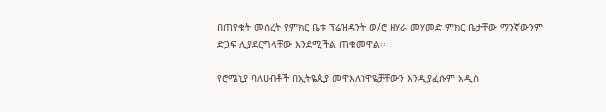በጠየቁት መሰረት የምክር ቤቱ ፕሬዝዳንት ወ/ሮ ዘሃራ መሃመድ ምክር ቤታቸው ማንኛውንም ድጋፍ ሊያደርግላቸው እንደሚችል ጠቁመዋል፡፡

የሮሜኒያ ባለሀብቶች በኢትዬጲያ መዋእለነዋዬቻቸውን እንዲያፈሱም አዲስ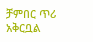ቻምበር ጥሪ አቅርቧል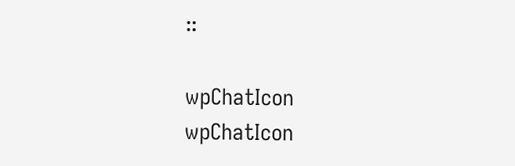።

wpChatIcon
wpChatIcon